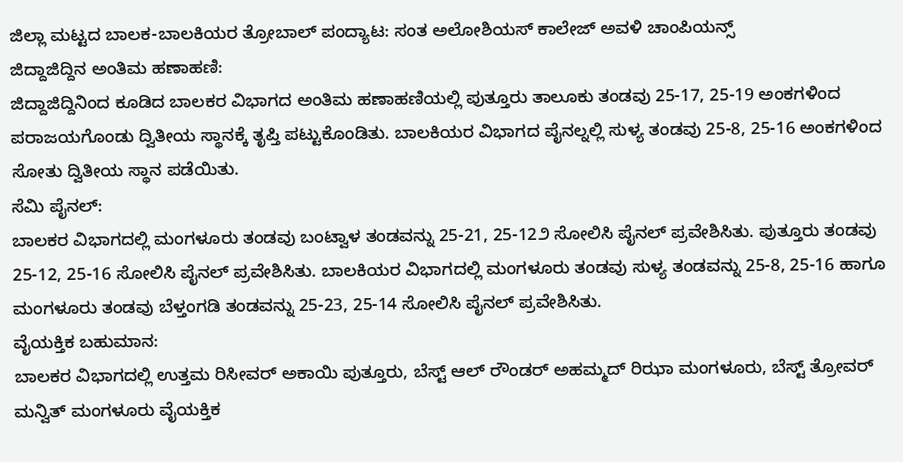ಜಿಲ್ಲಾ ಮಟ್ಟದ ಬಾಲಕ-ಬಾಲಕಿಯರ ತ್ರೋಬಾಲ್ ಪಂದ್ಯಾಟ: ಸಂತ ಅಲೋಶಿಯಸ್ ಕಾಲೇಜ್ ಅವಳಿ ಚಾಂಪಿಯನ್ಸ್
ಜಿದ್ದಾಜಿದ್ದಿನ ಅಂತಿಮ ಹಣಾಹಣಿ:
ಜಿದ್ದಾಜಿದ್ದಿನಿಂದ ಕೂಡಿದ ಬಾಲಕರ ವಿಭಾಗದ ಅಂತಿಮ ಹಣಾಹಣಿಯಲ್ಲಿ ಪುತ್ತೂರು ತಾಲೂಕು ತಂಡವು 25-17, 25-19 ಅಂಕಗಳಿಂದ ಪರಾಜಯಗೊಂಡು ದ್ವಿತೀಯ ಸ್ಥಾನಕ್ಕೆ ತೃಪ್ತಿ ಪಟ್ಟುಕೊಂಡಿತು. ಬಾಲಕಿಯರ ವಿಭಾಗದ ಪೈನಲ್ನಲ್ಲಿ ಸುಳ್ಯ ತಂಡವು 25-8, 25-16 ಅಂಕಗಳಿಂದ ಸೋತು ದ್ವಿತೀಯ ಸ್ಥಾನ ಪಡೆಯಿತು.
ಸೆಮಿ ಪೈನಲ್:
ಬಾಲಕರ ವಿಭಾಗದಲ್ಲಿ ಮಂಗಳೂರು ತಂಡವು ಬಂಟ್ವಾಳ ತಂಡವನ್ನು 25-21, 25-12೨ ಸೋಲಿಸಿ ಪೈನಲ್ ಪ್ರವೇಶಿಸಿತು. ಪುತ್ತೂರು ತಂಡವು 25-12, 25-16 ಸೋಲಿಸಿ ಪೈನಲ್ ಪ್ರವೇಶಿಸಿತು. ಬಾಲಕಿಯರ ವಿಭಾಗದಲ್ಲಿ ಮಂಗಳೂರು ತಂಡವು ಸುಳ್ಯ ತಂಡವನ್ನು 25-8, 25-16 ಹಾಗೂ ಮಂಗಳೂರು ತಂಡವು ಬೆಳ್ತಂಗಡಿ ತಂಡವನ್ನು 25-23, 25-14 ಸೋಲಿಸಿ ಪೈನಲ್ ಪ್ರವೇಶಿಸಿತು.
ವೈಯಕ್ತಿಕ ಬಹುಮಾನ:
ಬಾಲಕರ ವಿಭಾಗದಲ್ಲಿ ಉತ್ತಮ ರಿಸೀವರ್ ಅಕಾಯಿ ಪುತ್ತೂರು, ಬೆಸ್ಟ್ ಆಲ್ ರೌಂಡರ್ ಅಹಮ್ಮದ್ ರಿಝಾ ಮಂಗಳೂರು, ಬೆಸ್ಟ್ ತ್ರೋವರ್ ಮನ್ವಿತ್ ಮಂಗಳೂರು ವೈಯಕ್ತಿಕ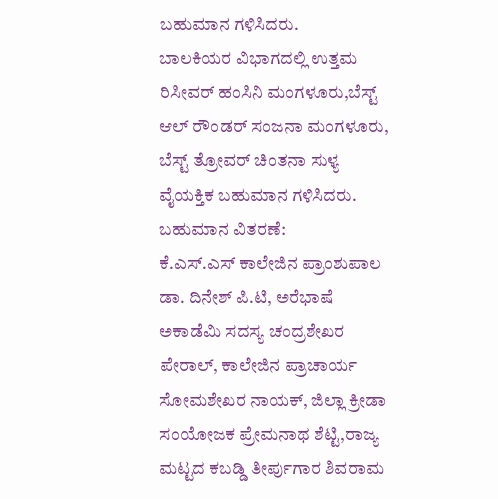ಬಹುಮಾನ ಗಳಿಸಿದರು.
ಬಾಲಕಿಯರ ವಿಭಾಗದಲ್ಲಿ ಉತ್ತಮ ರಿಸೀವರ್ ಹಂಸಿನಿ ಮಂಗಳೂರು,ಬೆಸ್ಟ್ ಆಲ್ ರೌಂಡರ್ ಸಂಜನಾ ಮಂಗಳೂರು, ಬೆಸ್ಟ್ ತ್ರೋವರ್ ಚಿಂತನಾ ಸುಳ್ಯ ವೈಯಕ್ತಿಕ ಬಹುಮಾನ ಗಳಿಸಿದರು.
ಬಹುಮಾನ ವಿತರಣೆ:
ಕೆ.ಎಸ್.ಎಸ್ ಕಾಲೇಜಿನ ಪ್ರಾಂಶುಪಾಲ ಡಾ. ದಿನೇಶ್ ಪಿ.ಟಿ, ಅರೆಭಾಷೆ ಅಕಾಡೆಮಿ ಸದಸ್ಯ ಚಂದ್ರಶೇಖರ ಪೇರಾಲ್, ಕಾಲೇಜಿನ ಪ್ರಾಚಾರ್ಯ ಸೋಮಶೇಖರ ನಾಯಕ್, ಜಿಲ್ಲಾ ಕ್ರೀಡಾ ಸಂಯೋಜಕ ಪ್ರೇಮನಾಥ ಶೆಟ್ಟಿ,ರಾಜ್ಯ ಮಟ್ಟದ ಕಬಡ್ಡಿ ತೀರ್ಪುಗಾರ ಶಿವರಾಮ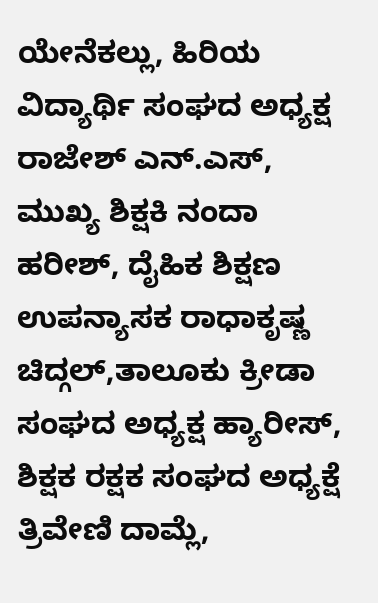ಯೇನೆಕಲ್ಲು, ಹಿರಿಯ ವಿದ್ಯಾರ್ಥಿ ಸಂಘದ ಅಧ್ಯಕ್ಷ ರಾಜೇಶ್ ಎನ್.ಎಸ್, ಮುಖ್ಯ ಶಿಕ್ಷಕಿ ನಂದಾ ಹರೀಶ್, ದೈಹಿಕ ಶಿಕ್ಷಣ ಉಪನ್ಯಾಸಕ ರಾಧಾಕೃಷ್ಣ ಚಿದ್ಗಲ್,ತಾಲೂಕು ಕ್ರೀಡಾ ಸಂಘದ ಅಧ್ಯಕ್ಷ ಹ್ಯಾರೀಸ್, ಶಿಕ್ಷಕ ರಕ್ಷಕ ಸಂಘದ ಅಧ್ಯಕ್ಷೆ ತ್ರಿವೇಣಿ ದಾಮ್ಲೆ,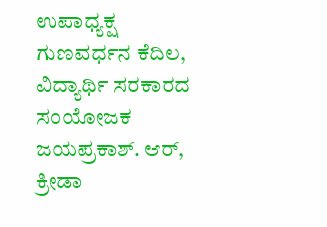ಉಪಾಧ್ಯಕ್ಷ ಗುಣವರ್ಧನ ಕೆದಿಲ, ವಿದ್ಯಾರ್ಥಿ ಸರಕಾರದ ಸಂಯೋಜಕ ಜಯಪ್ರಕಾಶ್. ಆರ್, ಕ್ರೀಡಾ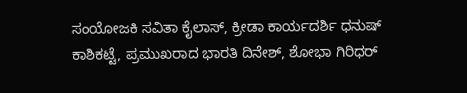ಸಂಯೋಜಕಿ ಸವಿತಾ ಕೈಲಾಸ್, ಕ್ರೀಡಾ ಕಾರ್ಯದರ್ಶಿ ಧನುಷ್ ಕಾಶಿಕಟ್ಟೆ, ಪ್ರಮುಖರಾದ ಭಾರತಿ ದಿನೇಶ್, ಶೋಭಾ ಗಿರಿಧರ್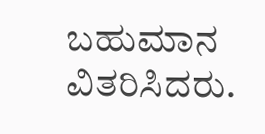ಬಹುಮಾನ ವಿತರಿಸಿದರು.